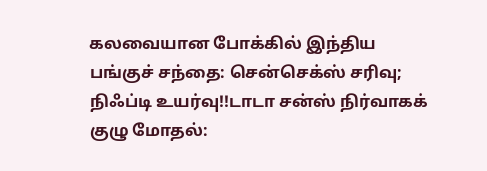கலவையான போக்கில் இந்திய பங்குச் சந்தை: சென்செக்ஸ் சரிவு; நிஃப்டி உயர்வு!!டாடா சன்ஸ் நிர்வாகக் குழு மோதல்: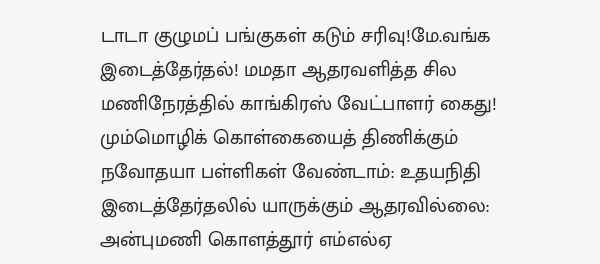டாடா குழுமப் பங்குகள் கடும் சரிவு!மே.வங்க இடைத்தேர்தல்! மமதா ஆதரவளித்த சில மணிநேரத்தில் காங்கிரஸ் வேட்பாளர் கைது! மும்மொழிக் கொள்கையைத் திணிக்கும் நவோதயா பள்ளிகள் வேண்டாம்: உதயநிதி இடைத்தேர்தலில் யாருக்கும் ஆதரவில்லை: அன்புமணி கொளத்தூர் எம்எல்ஏ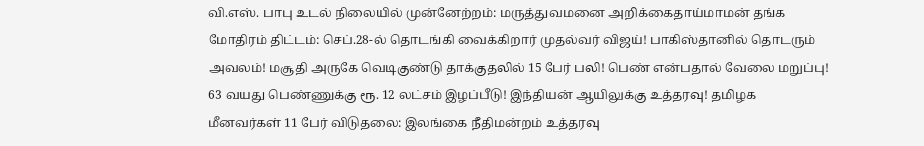வி.எஸ். பாபு உடல் நிலையில் முன்னேற்றம்: மருத்துவமனை அறிக்கைதாய்மாமன் தங்க மோதிரம் திட்டம்: செப்.28-ல் தொடங்கி வைக்கிறார் முதல்வர் விஜய்! பாகிஸ்தானில் தொடரும் அவலம்! மசூதி அருகே வெடிகுண்டு தாக்குதலில் 15 பேர் பலி! பெண் என்பதால் வேலை மறுப்பு! 63 வயது பெண்ணுக்கு ரூ. 12 லட்சம் இழப்பீடு! இந்தியன் ஆயிலுக்கு உத்தரவு! தமிழக மீனவர்கள் 11 பேர் விடுதலை: இலங்கை நீதிமன்றம் உத்தரவு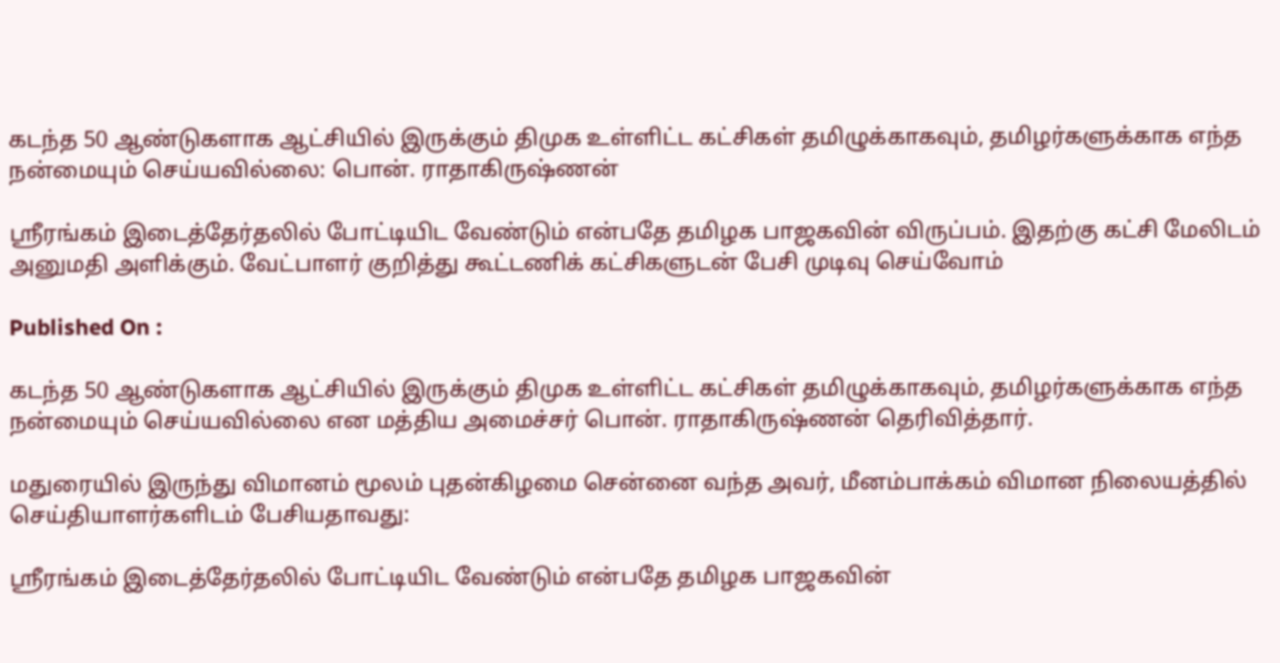கடந்த 50 ஆண்டுகளாக ஆட்சியில் இருக்கும் திமுக உள்ளிட்ட கட்சிகள் தமிழுக்காகவும், தமிழர்களுக்காக எந்த நன்மையும் செய்யவில்லை: பொன். ராதாகிருஷ்ணன்

ஸ்ரீரங்கம் இடைத்தேர்தலில் போட்டியிட வேண்டும் என்பதே தமிழக பாஜகவின் விருப்பம். இதற்கு கட்சி மேலிடம் அனுமதி அளிக்கும். வேட்பாளர் குறித்து கூட்டணிக் கட்சிகளுடன் பேசி முடிவு செய்வோம்

Published On :

கடந்த 50 ஆண்டுகளாக ஆட்சியில் இருக்கும் திமுக உள்ளிட்ட கட்சிகள் தமிழுக்காகவும், தமிழர்களுக்காக எந்த நன்மையும் செய்யவில்லை என மத்திய அமைச்சர் பொன். ராதாகிருஷ்ணன் தெரிவித்தார்.

மதுரையில் இருந்து விமானம் மூலம் புதன்கிழமை சென்னை வந்த அவர், மீனம்பாக்கம் விமான நிலையத்தில் செய்தியாளர்களிடம் பேசியதாவது:

ஸ்ரீரங்கம் இடைத்தேர்தலில் போட்டியிட வேண்டும் என்பதே தமிழக பாஜகவின்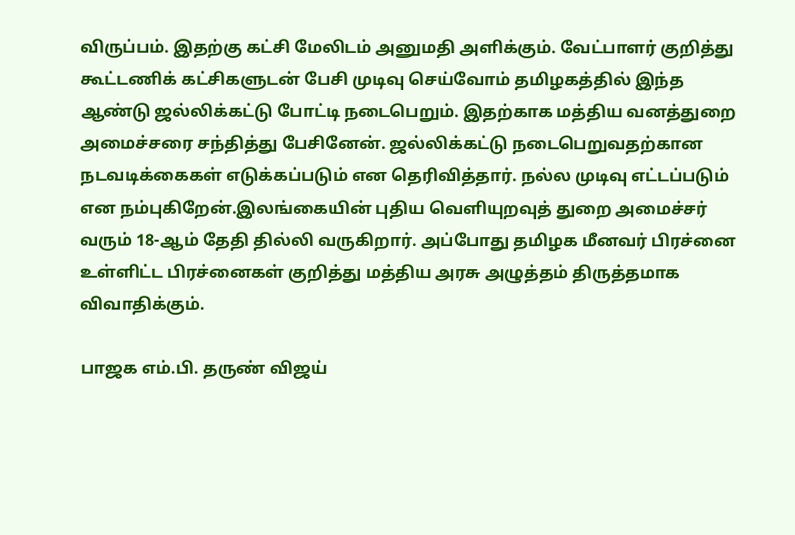விருப்பம். இதற்கு கட்சி மேலிடம் அனுமதி அளிக்கும். வேட்பாளர் குறித்து கூட்டணிக் கட்சிகளுடன் பேசி முடிவு செய்வோம் தமிழகத்தில் இந்த ஆண்டு ஜல்லிக்கட்டு போட்டி நடைபெறும். இதற்காக மத்திய வனத்துறை அமைச்சரை சந்தித்து பேசினேன். ஜல்லிக்கட்டு நடைபெறுவதற்கான நடவடிக்கைகள் எடுக்கப்படும் என தெரிவித்தார். நல்ல முடிவு எட்டப்படும் என நம்புகிறேன்.இலங்கையின் புதிய வெளியுறவுத் துறை அமைச்சர் வரும் 18-ஆம் தேதி தில்லி வருகிறார். அப்போது தமிழக மீனவர் பிரச்னை உள்ளிட்ட பிரச்னைகள் குறித்து மத்திய அரசு அழுத்தம் திருத்தமாக விவாதிக்கும்.

பாஜக எம்.பி. தருண் விஜய்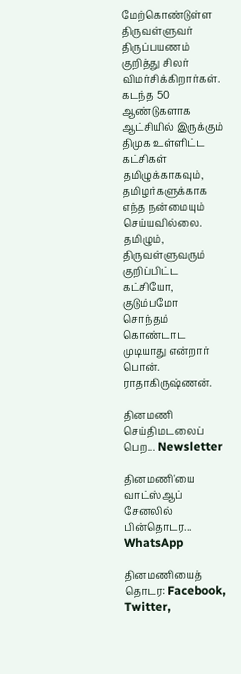மேற்கொண்டுள்ள திருவள்ளுவர் திருப்பயணம் குறித்து சிலர் விமர்சிக்கிறார்கள். கடந்த 50 ஆண்டுகளாக ஆட்சியில் இருக்கும் திமுக உள்ளிட்ட கட்சிகள் தமிழுக்காகவும், தமிழர்களுக்காக எந்த நன்மையும் செய்யவில்லை. தமிழும், திருவள்ளுவரும் குறிப்பிட்ட கட்சியோ, குடும்பமோ சொந்தம் கொண்டாட முடியாது என்றார் பொன். ராதாகிருஷ்ணன்.

தினமணி செய்திமடலைப் பெற... Newsletter

தினமணி'யை வாட்ஸ்ஆப் சேனலில் பின்தொடர... WhatsApp

தினமணியைத் தொடர: Facebook, Twitter,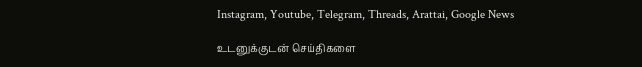Instagram, Youtube, Telegram, Threads, Arattai, Google News

உடனுக்குடன் செய்திகளை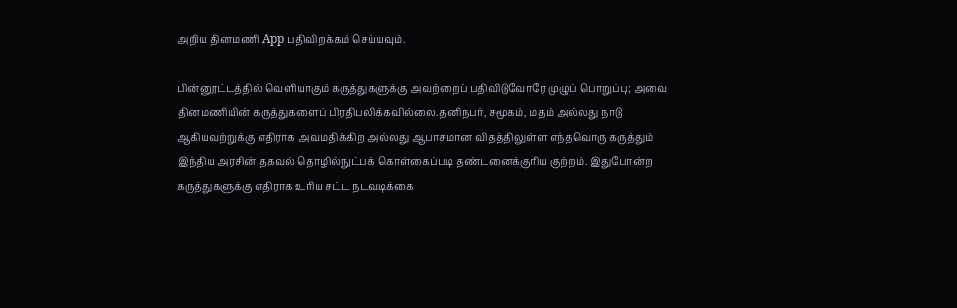அறிய தினமணி App பதிவிறக்கம் செய்யவும்.

பின்னூட்டத்தில் வெளியாகும் கருத்துகளுக்கு அவற்றைப் பதிவிடுவோரே முழுப் பொறுப்பு; அவை தினமணியின் கருத்துகளைப் பிரதிபலிக்கவில்லை.தனிநபர், சமூகம், மதம் அல்லது நாடு ஆகியவற்றுக்கு எதிராக அவமதிக்கிற அல்லது ஆபாசமான விதத்திலுள்ள எந்தவொரு கருத்தும் இந்திய அரசின் தகவல் தொழில்நுட்பக் கொள்கைப்படி தண்டனைக்குரிய குற்றம். இதுபோன்ற கருத்துகளுக்கு எதிராக உரிய சட்ட நடவடிக்கை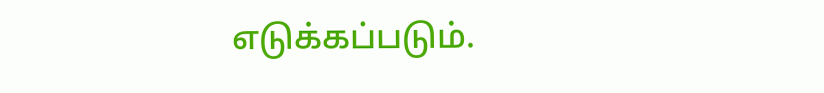எடுக்கப்படும்.